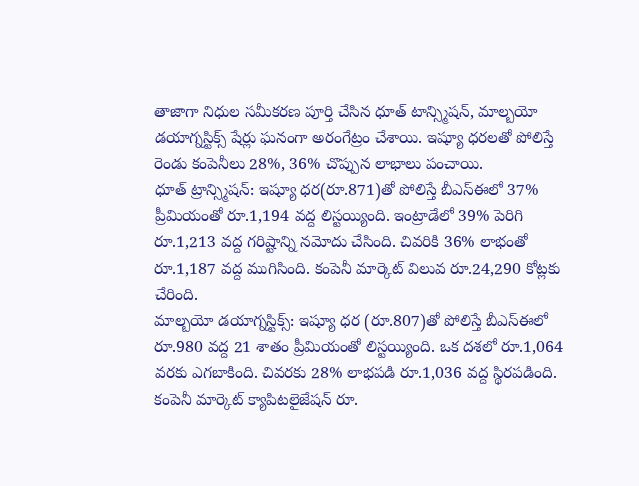తాజాగా నిధుల సమీకరణ పూర్తి చేసిన ధూత్ టాన్స్మిషన్, మాల్బయో డయాగ్నస్టిక్స్ షేర్లు ఘనంగా అరంగేట్రం చేశాయి. ఇష్యూ ధరలతో పోలిస్తే రెండు కంపెనీలు 28%, 36% చొప్పున లాభాలు పంచాయి.
ధూత్ ట్రాన్స్మిషన్: ఇష్యూ ధర(రూ.871)తో పోలిస్తే బీఎస్ఈలో 37% ప్రీమియంతో రూ.1,194 వద్ద లిస్టయ్యింది. ఇంట్రాడేలో 39% పెరిగి రూ.1,213 వద్ద గరిష్టాన్ని నమోదు చేసింది. చివరికి 36% లాభంతో రూ.1,187 వద్ద ముగిసింది. కంపెనీ మార్కెట్ విలువ రూ.24,290 కోట్లకు చేరింది.
మాల్బయో డయాగ్నస్టిక్స్: ఇష్యూ ధర (రూ.807)తో పోలిస్తే బీఎస్ఈలో రూ.980 వద్ద 21 శాతం ప్రీమియంతో లిస్టయ్యింది. ఒక దశలో రూ.1,064 వరకు ఎగబాకింది. చివరకు 28% లాభపడి రూ.1,036 వద్ద స్థిరపడింది. కంపెనీ మార్కెట్ క్యాపిటలైజేషన్ రూ.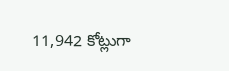11,942 కోట్లుగా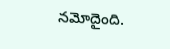నమోదైంది.